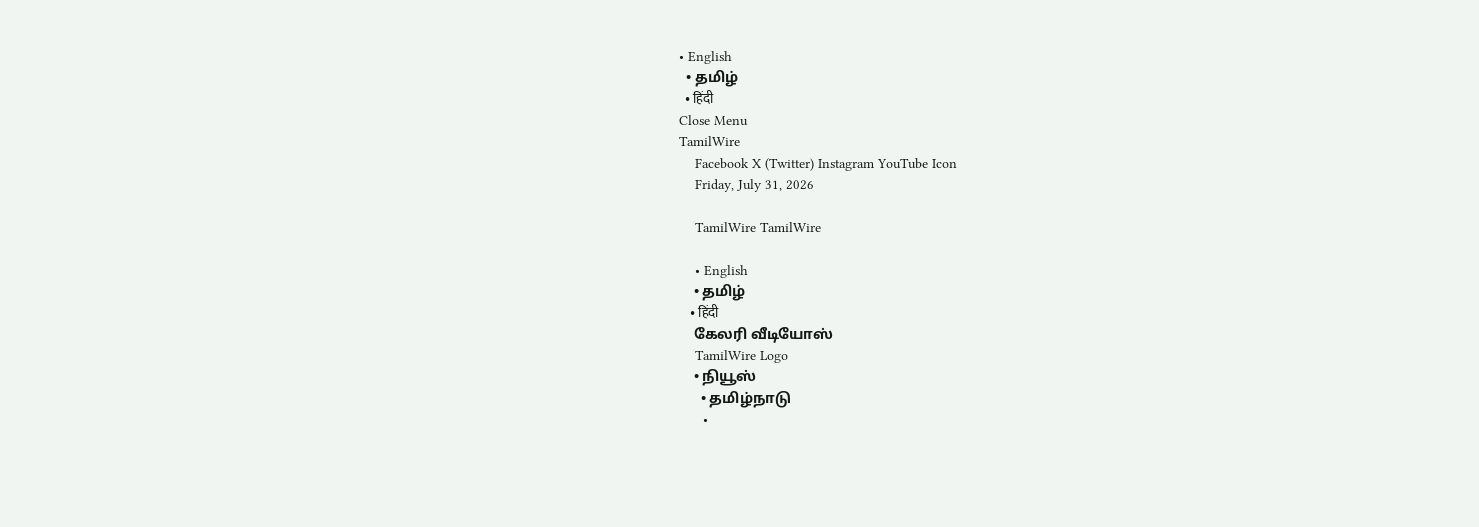• English
  • தமிழ்
  • हिंदी
Close Menu
TamilWire
    Facebook X (Twitter) Instagram YouTube Icon
    Friday, July 31, 2026

    TamilWire TamilWire

    • English
    • தமிழ்
    • हिंदी
    கேலரி வீடியோஸ்
    TamilWire Logo
    • நியூஸ்
      • தமிழ்நாடு
      •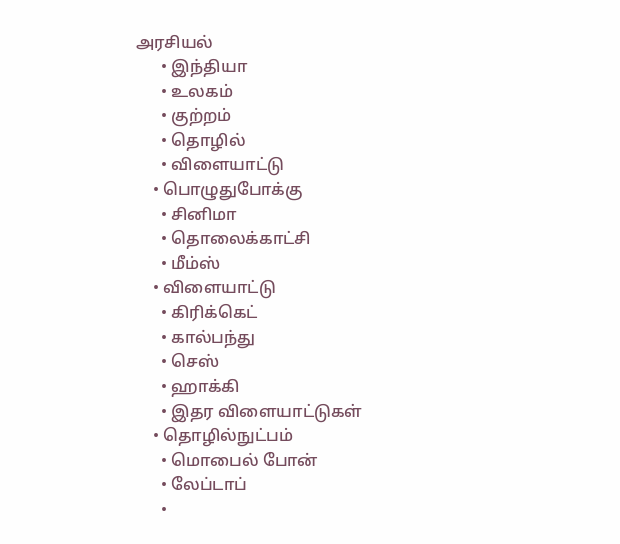அரசியல்
      • இந்தியா
      • உலகம்
      • குற்றம்
      • தொழில்
      • விளையாட்டு
    • பொழுதுபோக்கு
      • சினிமா
      • தொலைக்காட்சி
      • மீம்ஸ்
    • விளையாட்டு
      • கிரிக்கெட்
      • கால்பந்து
      • செஸ்
      • ஹாக்கி
      • இதர விளையாட்டுகள்
    • தொழில்நுட்பம்
      • மொபைல் போன்
      • லேப்டாப்
      •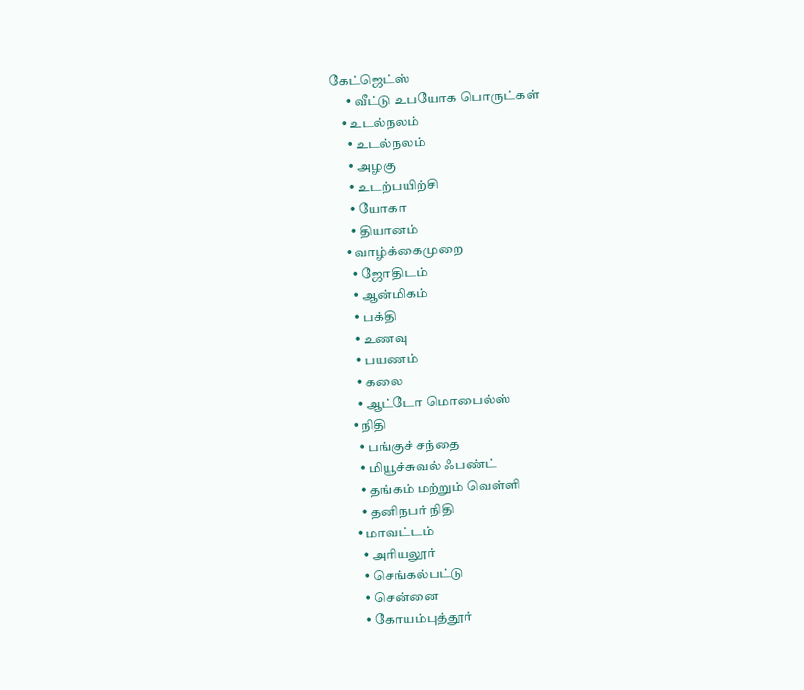கேட்ஜெட்ஸ்
      • வீட்டு உபயோக பொருட்கள்
    • உடல்நலம்
      • உடல்நலம்
      • அழகு
      • உடற்பயிற்சி
      • யோகா
      • தியானம்
    • வாழ்க்கைமுறை
      • ஜோதிடம்
      • ஆன்மிகம்
      • பக்தி
      • உணவு
      • பயணம்
      • கலை
      • ஆட்டோ மொபைல்ஸ்
    • நிதி
      • பங்குச் சந்தை
      • மியூச்சுவல் ஃபண்ட்
      • தங்கம் மற்றும் வெள்ளி
      • தனிநபர் நிதி
    • மாவட்டம்
      • அரியலூர்
      • செங்கல்பட்டு
      • சென்னை
      • கோயம்புத்தூர்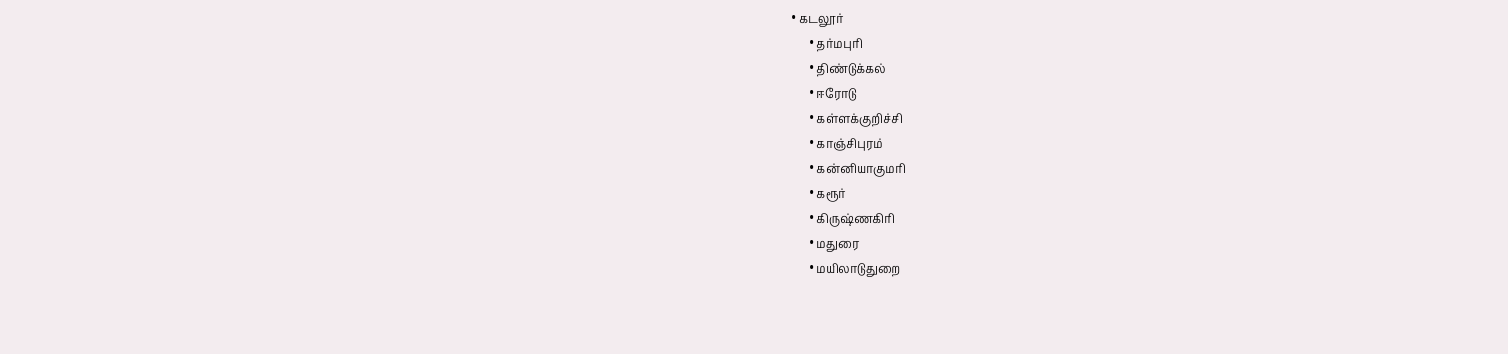• கடலூர்
      • தர்மபுரி
      • திண்டுக்கல்
      • ஈரோடு
      • கள்ளக்குறிச்சி
      • காஞ்சிபுரம்
      • கன்னியாகுமரி
      • கரூர்
      • கிருஷ்ணகிரி
      • மதுரை
      • மயிலாடுதுறை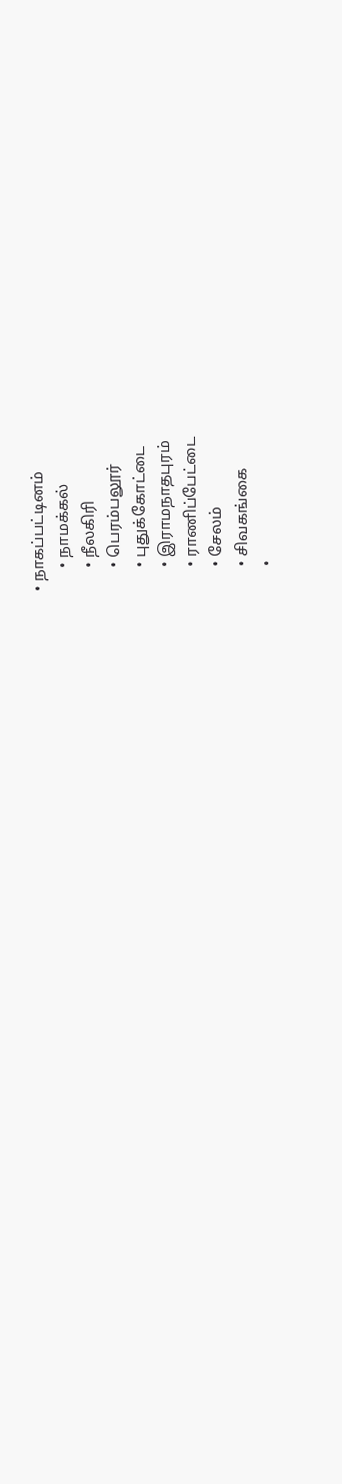• நாகப்பட்டினம்
      • நாமக்கல்
      • நீலகிரி
      • பெரம்பலூர்
      • புதுக்கோட்டை
      • இராமநாதபுரம்
      • ராணிப்பேட்டை
      • சேலம்
      • சிவகங்கை
      •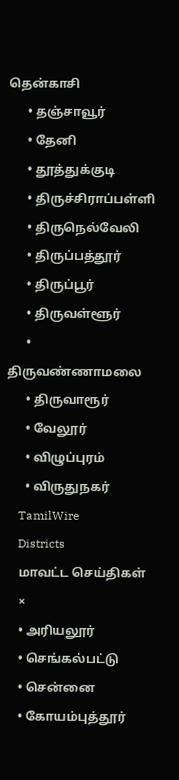தென்காசி
      • தஞ்சாவூர்
      • தேனி
      • தூத்துக்குடி
      • திருச்சிராப்பள்ளி
      • திருநெல்வேலி
      • திருப்பத்தூர்
      • திருப்பூர்
      • திருவள்ளூர்
      • திருவண்ணாமலை
      • திருவாரூர்
      • வேலூர்
      • விழுப்புரம்
      • விருதுநகர்
    TamilWire
    Districts
    மாவட்ட செய்திகள்
    ×
    • அரியலூர்
    • செங்கல்பட்டு
    • சென்னை
    • கோயம்புத்தூர்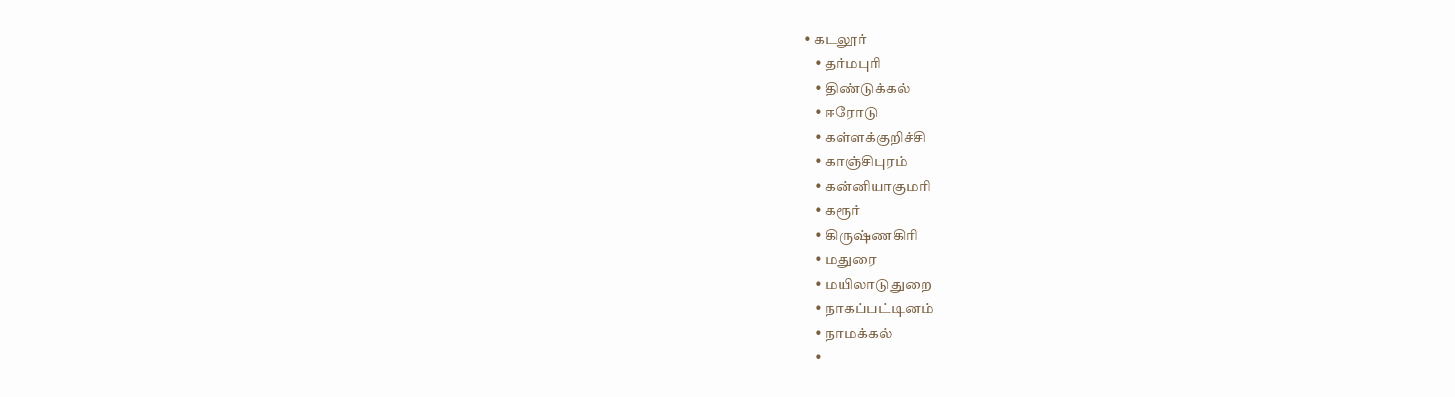• கடலூர்
    • தர்மபுரி
    • திண்டுக்கல்
    • ஈரோடு
    • கள்ளக்குறிச்சி
    • காஞ்சிபுரம்
    • கன்னியாகுமரி
    • கரூர்
    • கிருஷ்ணகிரி
    • மதுரை
    • மயிலாடுதுறை
    • நாகப்பட்டினம்
    • நாமக்கல்
    •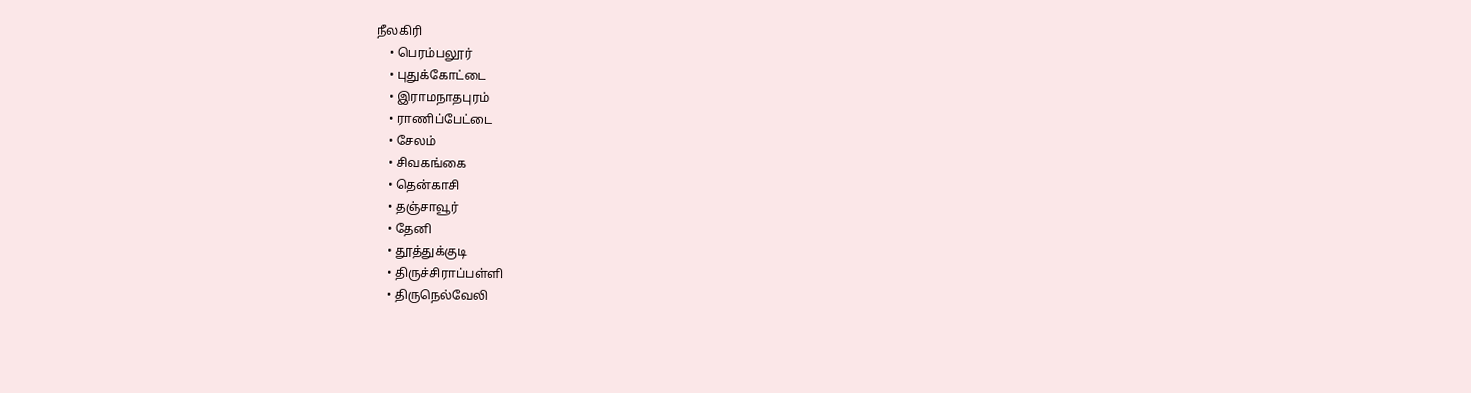நீலகிரி
    • பெரம்பலூர்
    • புதுக்கோட்டை
    • இராமநாதபுரம்
    • ராணிப்பேட்டை
    • சேலம்
    • சிவகங்கை
    • தென்காசி
    • தஞ்சாவூர்
    • தேனி
    • தூத்துக்குடி
    • திருச்சிராப்பள்ளி
    • திருநெல்வேலி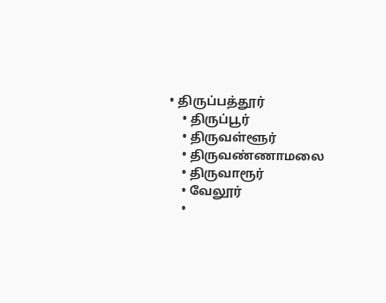• திருப்பத்தூர்
    • திருப்பூர்
    • திருவள்ளூர்
    • திருவண்ணாமலை
    • திருவாரூர்
    • வேலூர்
    •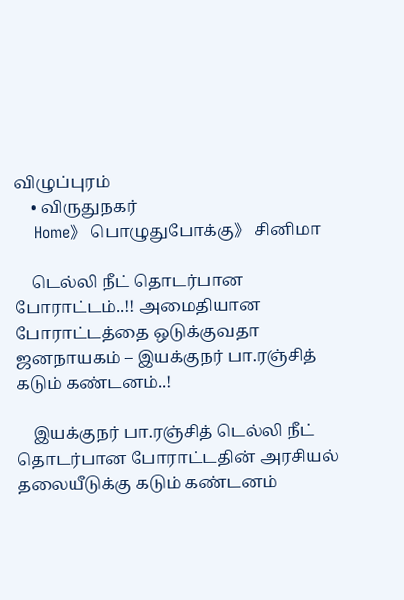விழுப்புரம்
    • விருதுநகர்
    Home》 பொழுதுபோக்கு》 சினிமா

    டெல்லி நீட் தொடர்பான போராட்டம்..!! அமைதியான போராட்டத்தை ஒடுக்குவதா ஜனநாயகம் – இயக்குநர் பா.ரஞ்சித் கடும் கண்டனம்..!

    இயக்குநர் பா.ரஞ்சித் டெல்லி நீட் தொடர்பான போராட்டதின் அரசியல் தலையீடுக்கு கடும் கண்டனம்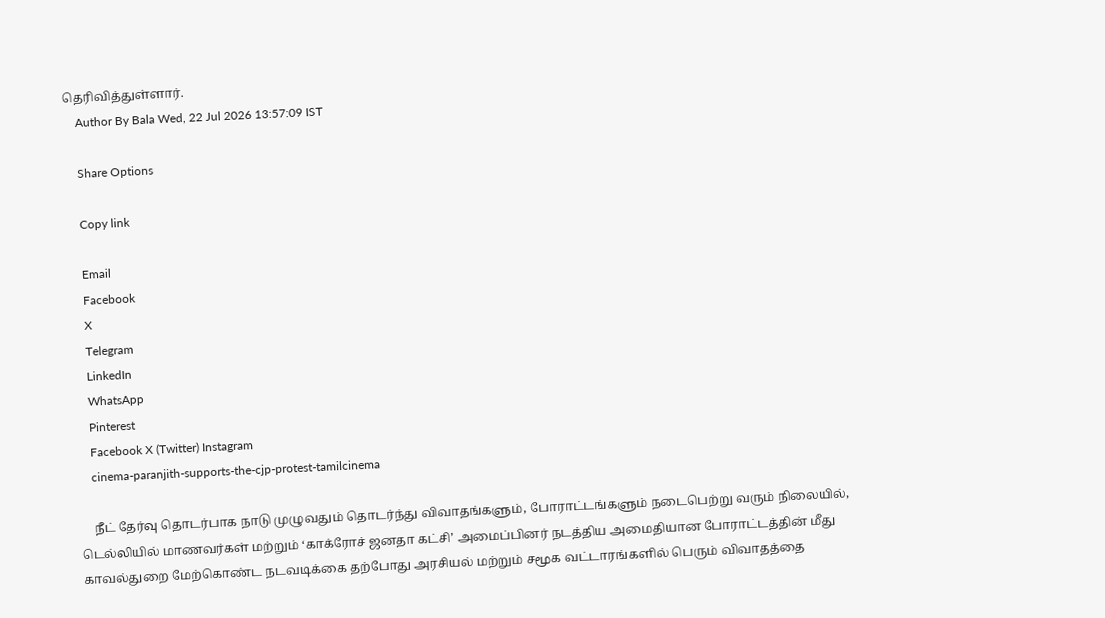தெரிவித்துள்ளார்.
    Author By Bala Wed, 22 Jul 2026 13:57:09 IST

    Share Options

    Copy link

    Email
    Facebook
    X
    Telegram
    LinkedIn
    WhatsApp
    Pinterest
    Facebook X (Twitter) Instagram
    cinema-paranjith-supports-the-cjp-protest-tamilcinema

    நீட் தேர்வு தொடர்பாக நாடு முழுவதும் தொடர்ந்து விவாதங்களும், போராட்டங்களும் நடைபெற்று வரும் நிலையில், டெல்லியில் மாணவர்கள் மற்றும் ‘காக்ரோச் ஜனதா கட்சி’ அமைப்பினர் நடத்திய அமைதியான போராட்டத்தின் மீது காவல்துறை மேற்கொண்ட நடவடிக்கை தற்போது அரசியல் மற்றும் சமூக வட்டாரங்களில் பெரும் விவாதத்தை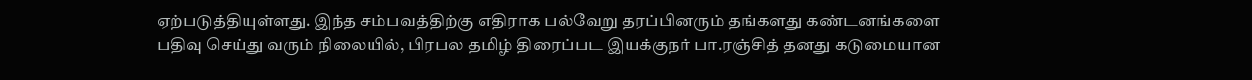ஏற்படுத்தியுள்ளது. இந்த சம்பவத்திற்கு எதிராக பல்வேறு தரப்பினரும் தங்களது கண்டனங்களை பதிவு செய்து வரும் நிலையில், பிரபல தமிழ் திரைப்பட இயக்குநர் பா.ரஞ்சித் தனது கடுமையான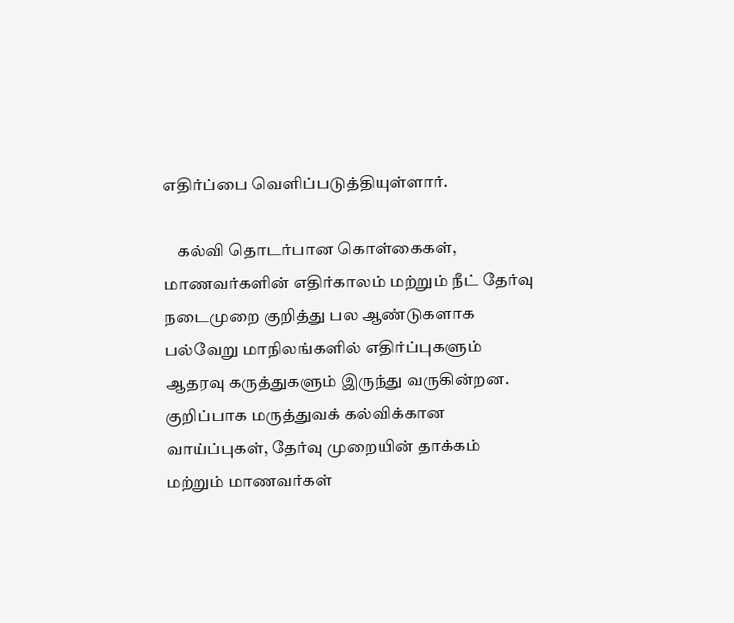எதிர்ப்பை வெளிப்படுத்தியுள்ளார்.

    கல்வி தொடர்பான கொள்கைகள், மாணவர்களின் எதிர்காலம் மற்றும் நீட் தேர்வு நடைமுறை குறித்து பல ஆண்டுகளாக பல்வேறு மாநிலங்களில் எதிர்ப்புகளும் ஆதரவு கருத்துகளும் இருந்து வருகின்றன. குறிப்பாக மருத்துவக் கல்விக்கான வாய்ப்புகள், தேர்வு முறையின் தாக்கம் மற்றும் மாணவர்கள்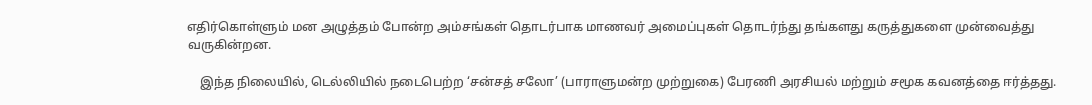எதிர்கொள்ளும் மன அழுத்தம் போன்ற அம்சங்கள் தொடர்பாக மாணவர் அமைப்புகள் தொடர்ந்து தங்களது கருத்துகளை முன்வைத்து வருகின்றன.

    இந்த நிலையில், டெல்லியில் நடைபெற்ற ‘சன்சத் சலோ’ (பாராளுமன்ற முற்றுகை) பேரணி அரசியல் மற்றும் சமூக கவனத்தை ஈர்த்தது.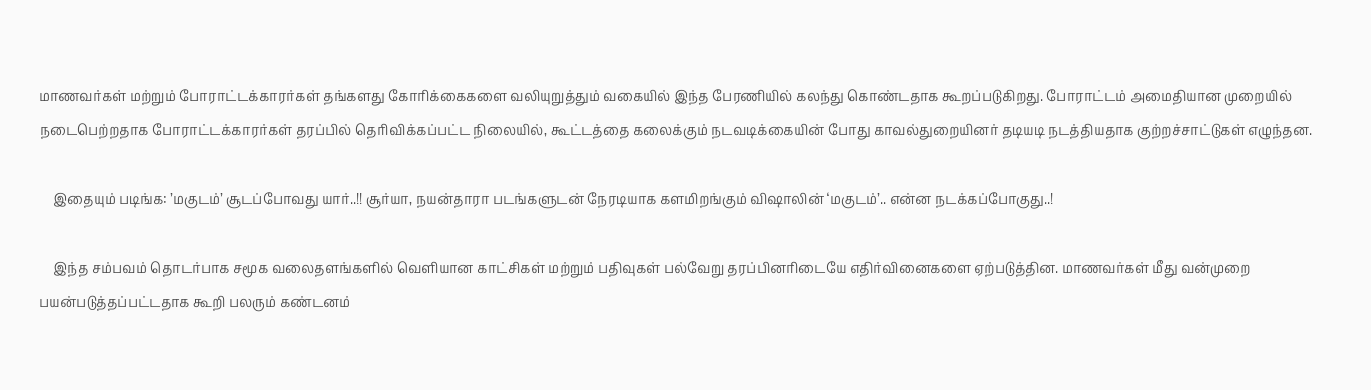மாணவர்கள் மற்றும் போராட்டக்காரர்கள் தங்களது கோரிக்கைகளை வலியுறுத்தும் வகையில் இந்த பேரணியில் கலந்து கொண்டதாக கூறப்படுகிறது. போராட்டம் அமைதியான முறையில் நடைபெற்றதாக போராட்டக்காரர்கள் தரப்பில் தெரிவிக்கப்பட்ட நிலையில், கூட்டத்தை கலைக்கும் நடவடிக்கையின் போது காவல்துறையினர் தடியடி நடத்தியதாக குற்றச்சாட்டுகள் எழுந்தன.

    இதையும் படிங்க: ’மகுடம்’ சூடப்போவது யார்..!! சூர்யா, நயன்தாரா படங்களுடன் நேரடியாக களமிறங்கும் விஷாலின் ‘மகுடம்’.. என்ன நடக்கப்போகுது..!

    இந்த சம்பவம் தொடர்பாக சமூக வலைதளங்களில் வெளியான காட்சிகள் மற்றும் பதிவுகள் பல்வேறு தரப்பினரிடையே எதிர்வினைகளை ஏற்படுத்தின. மாணவர்கள் மீது வன்முறை பயன்படுத்தப்பட்டதாக கூறி பலரும் கண்டனம்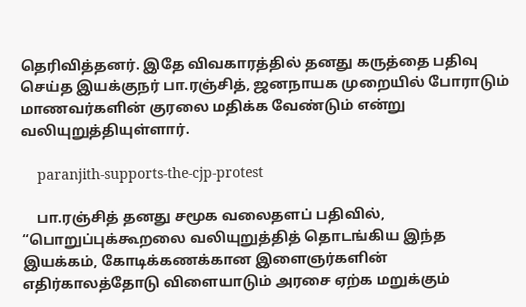தெரிவித்தனர். இதே விவகாரத்தில் தனது கருத்தை பதிவு செய்த இயக்குநர் பா.ரஞ்சித், ஜனநாயக முறையில் போராடும் மாணவர்களின் குரலை மதிக்க வேண்டும் என்று வலியுறுத்தியுள்ளார்.

    paranjith-supports-the-cjp-protest

    பா.ரஞ்சித் தனது சமூக வலைதளப் பதிவில், “பொறுப்புக்கூறலை வலியுறுத்தித் தொடங்கிய இந்த இயக்கம், கோடிக்கணக்கான இளைஞர்களின் எதிர்காலத்தோடு விளையாடும் அரசை ஏற்க மறுக்கும்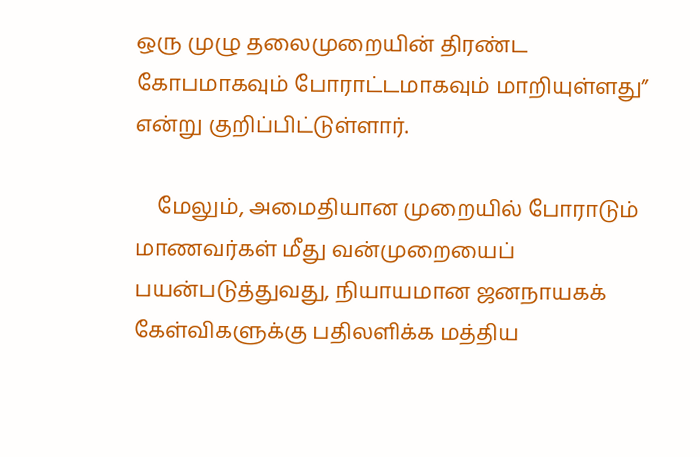ஒரு முழு தலைமுறையின் திரண்ட கோபமாகவும் போராட்டமாகவும் மாறியுள்ளது” என்று குறிப்பிட்டுள்ளார்.

    மேலும், அமைதியான முறையில் போராடும் மாணவர்கள் மீது வன்முறையைப் பயன்படுத்துவது, நியாயமான ஜனநாயகக் கேள்விகளுக்கு பதிலளிக்க மத்திய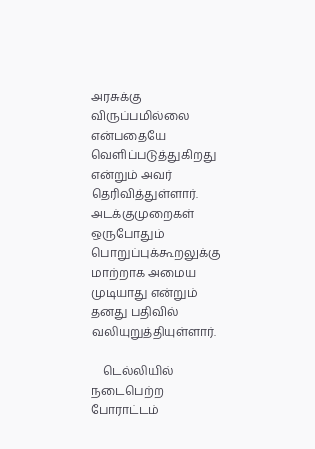அரசுக்கு விருப்பமில்லை என்பதையே வெளிப்படுத்துகிறது என்றும் அவர் தெரிவித்துள்ளார். அடக்குமுறைகள் ஒருபோதும் பொறுப்புக்கூறலுக்கு மாற்றாக அமைய முடியாது என்றும் தனது பதிவில் வலியுறுத்தியுள்ளார்.

    டெல்லியில் நடைபெற்ற போராட்டம்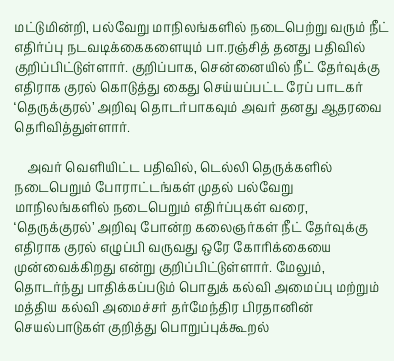மட்டுமின்றி, பல்வேறு மாநிலங்களில் நடைபெற்று வரும் நீட் எதிர்ப்பு நடவடிக்கைகளையும் பா.ரஞ்சித் தனது பதிவில் குறிப்பிட்டுள்ளார். குறிப்பாக, சென்னையில் நீட் தேர்வுக்கு எதிராக குரல் கொடுத்து கைது செய்யப்பட்ட ரேப் பாடகர் ‘தெருக்குரல்’ அறிவு தொடர்பாகவும் அவர் தனது ஆதரவை தெரிவித்துள்ளார்.

    அவர் வெளியிட்ட பதிவில், டெல்லி தெருக்களில் நடைபெறும் போராட்டங்கள் முதல் பல்வேறு மாநிலங்களில் நடைபெறும் எதிர்ப்புகள் வரை, ‘தெருக்குரல்’ அறிவு போன்ற கலைஞர்கள் நீட் தேர்வுக்கு எதிராக குரல் எழுப்பி வருவது ஒரே கோரிக்கையை முன்வைக்கிறது என்று குறிப்பிட்டுள்ளார். மேலும், தொடர்ந்து பாதிக்கப்படும் பொதுக் கல்வி அமைப்பு மற்றும் மத்திய கல்வி அமைச்சர் தர்மேந்திர பிரதானின் செயல்பாடுகள் குறித்து பொறுப்புக்கூறல்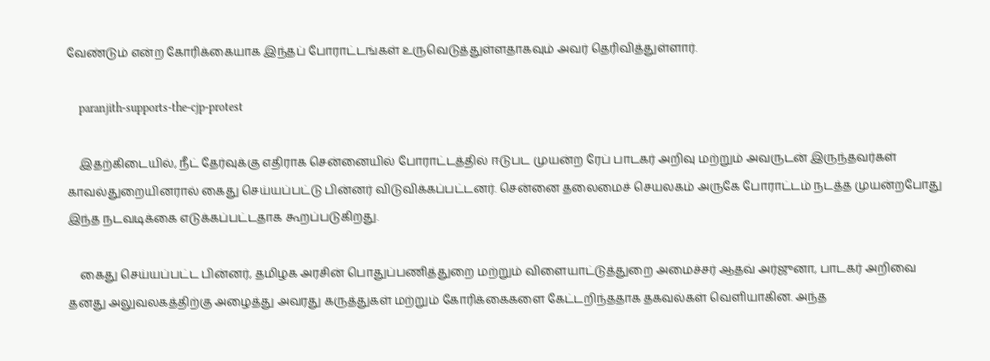வேண்டும் என்ற கோரிக்கையாக இந்தப் போராட்டங்கள் உருவெடுத்துள்ளதாகவும் அவர் தெரிவித்துள்ளார்.

    paranjith-supports-the-cjp-protest

    இதற்கிடையில், நீட் தேர்வுக்கு எதிராக சென்னையில் போராட்டத்தில் ஈடுபட முயன்ற ரேப் பாடகர் அறிவு மற்றும் அவருடன் இருந்தவர்கள் காவல்துறையினரால் கைது செய்யப்பட்டு பின்னர் விடுவிக்கப்பட்டனர். சென்னை தலைமைச் செயலகம் அருகே போராட்டம் நடத்த முயன்றபோது இந்த நடவடிக்கை எடுக்கப்பட்டதாக கூறப்படுகிறது.

    கைது செய்யப்பட்ட பின்னர், தமிழக அரசின் பொதுப்பணித்துறை மற்றும் விளையாட்டுத்துறை அமைச்சர் ஆதவ் அர்ஜுனா, பாடகர் அறிவை தனது அலுவலகத்திற்கு அழைத்து அவரது கருத்துகள் மற்றும் கோரிக்கைகளை கேட்டறிந்ததாக தகவல்கள் வெளியாகின. அந்த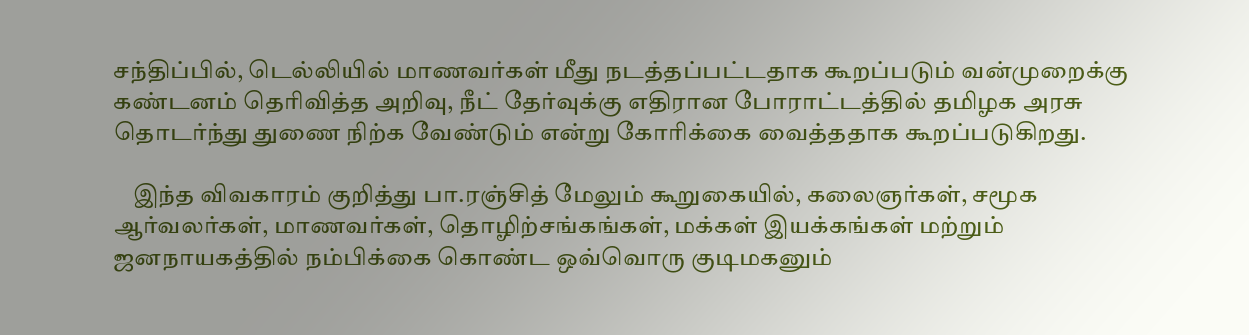சந்திப்பில், டெல்லியில் மாணவர்கள் மீது நடத்தப்பட்டதாக கூறப்படும் வன்முறைக்கு கண்டனம் தெரிவித்த அறிவு, நீட் தேர்வுக்கு எதிரான போராட்டத்தில் தமிழக அரசு தொடர்ந்து துணை நிற்க வேண்டும் என்று கோரிக்கை வைத்ததாக கூறப்படுகிறது.

    இந்த விவகாரம் குறித்து பா.ரஞ்சித் மேலும் கூறுகையில், கலைஞர்கள், சமூக ஆர்வலர்கள், மாணவர்கள், தொழிற்சங்கங்கள், மக்கள் இயக்கங்கள் மற்றும் ஜனநாயகத்தில் நம்பிக்கை கொண்ட ஒவ்வொரு குடிமகனும்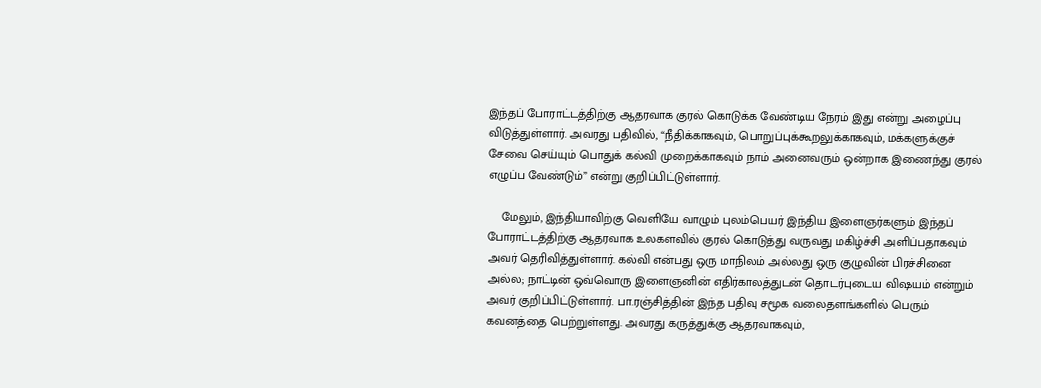இந்தப் போராட்டத்திற்கு ஆதரவாக குரல் கொடுக்க வேண்டிய நேரம் இது என்று அழைப்பு விடுத்துள்ளார். அவரது பதிவில், “நீதிக்காகவும், பொறுப்புக்கூறலுக்காகவும், மக்களுக்குச் சேவை செய்யும் பொதுக் கல்வி முறைக்காகவும் நாம் அனைவரும் ஒன்றாக இணைந்து குரல் எழுப்ப வேண்டும்” என்று குறிப்பிட்டுள்ளார்.

    மேலும், இந்தியாவிற்கு வெளியே வாழும் புலம்பெயர் இந்திய இளைஞர்களும் இந்தப் போராட்டத்திற்கு ஆதரவாக உலகளவில் குரல் கொடுத்து வருவது மகிழ்ச்சி அளிப்பதாகவும் அவர் தெரிவித்துள்ளார். கல்வி என்பது ஒரு மாநிலம் அல்லது ஒரு குழுவின் பிரச்சினை அல்ல; நாட்டின் ஒவ்வொரு இளைஞனின் எதிர்காலத்துடன் தொடர்புடைய விஷயம் என்றும் அவர் குறிப்பிட்டுள்ளார். பா.ரஞ்சித்தின் இந்த பதிவு சமூக வலைதளங்களில் பெரும் கவனத்தை பெற்றுள்ளது. அவரது கருத்துக்கு ஆதரவாகவும்,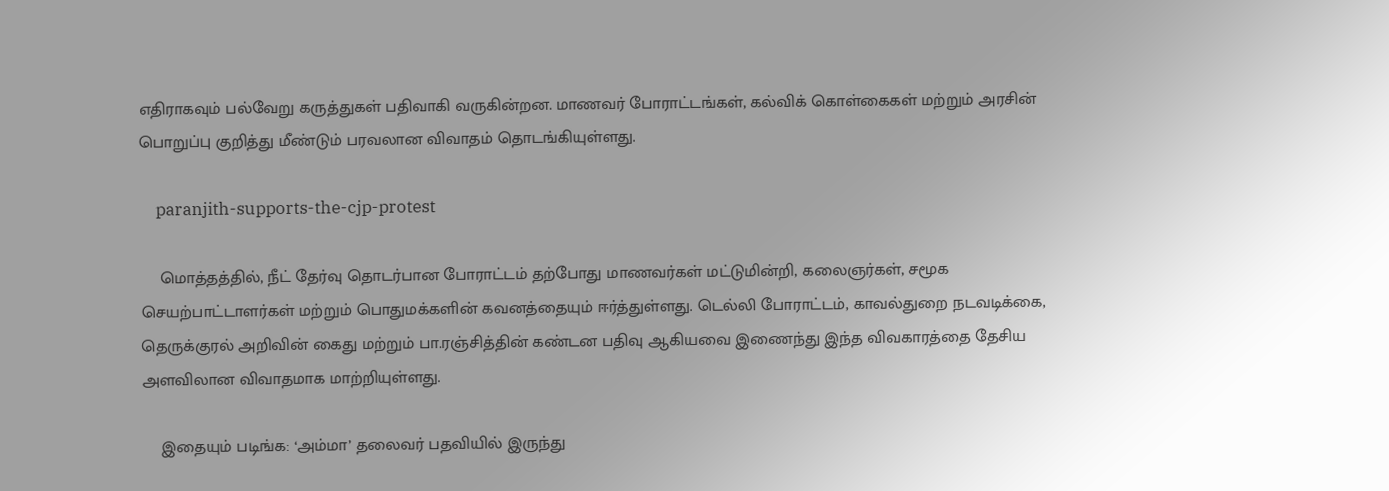எதிராகவும் பல்வேறு கருத்துகள் பதிவாகி வருகின்றன. மாணவர் போராட்டங்கள், கல்விக் கொள்கைகள் மற்றும் அரசின் பொறுப்பு குறித்து மீண்டும் பரவலான விவாதம் தொடங்கியுள்ளது.

    paranjith-supports-the-cjp-protest

    மொத்தத்தில், நீட் தேர்வு தொடர்பான போராட்டம் தற்போது மாணவர்கள் மட்டுமின்றி, கலைஞர்கள், சமூக செயற்பாட்டாளர்கள் மற்றும் பொதுமக்களின் கவனத்தையும் ஈர்த்துள்ளது. டெல்லி போராட்டம், காவல்துறை நடவடிக்கை, தெருக்குரல் அறிவின் கைது மற்றும் பா.ரஞ்சித்தின் கண்டன பதிவு ஆகியவை இணைந்து இந்த விவகாரத்தை தேசிய அளவிலான விவாதமாக மாற்றியுள்ளது.

    இதையும் படிங்க: ‘அம்மா’ தலைவர் பதவியில் இருந்து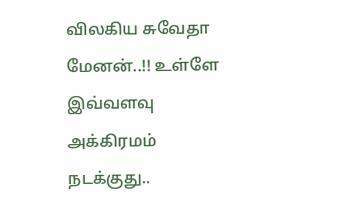விலகிய சுவேதா மேனன்..!! உள்ளே இவ்வளவு அக்கிரமம் நடக்குது..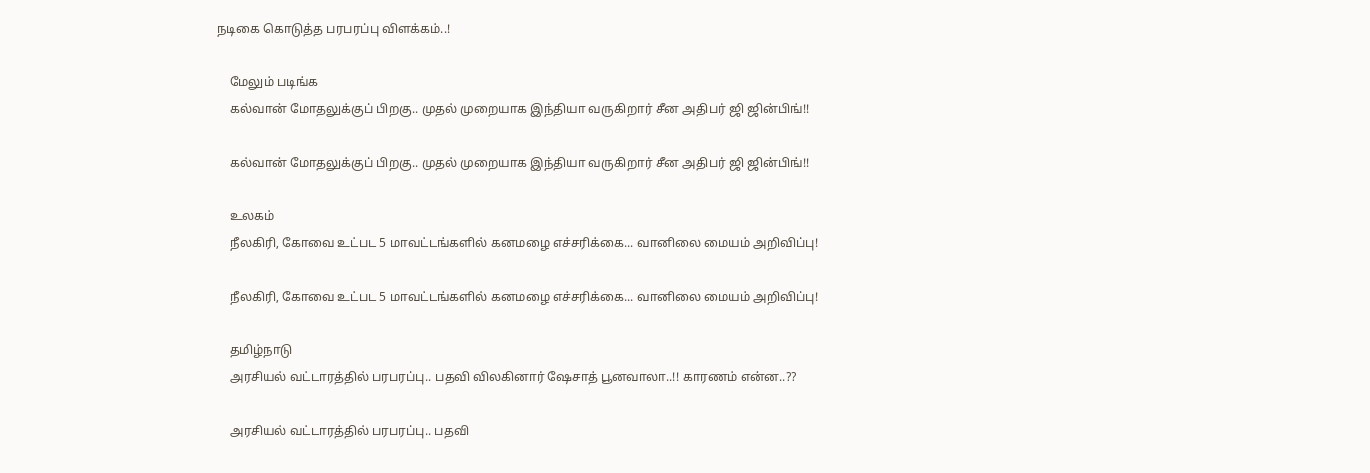நடிகை கொடுத்த பரபரப்பு விளக்கம்..!

    மேலும் படிங்க
    கல்வான் மோதலுக்குப் பிறகு.. முதல் முறையாக இந்தியா வருகிறார் சீன அதிபர் ஜி ஜின்பிங்!!

    கல்வான் மோதலுக்குப் பிறகு.. முதல் முறையாக இந்தியா வருகிறார் சீன அதிபர் ஜி ஜின்பிங்!!

    உலகம்
    நீலகிரி, கோவை உட்பட 5 மாவட்டங்களில் கனமழை எச்சரிக்கை... வானிலை மையம் அறிவிப்பு!

    நீலகிரி, கோவை உட்பட 5 மாவட்டங்களில் கனமழை எச்சரிக்கை... வானிலை மையம் அறிவிப்பு!

    தமிழ்நாடு
    அரசியல் வட்டாரத்தில் பரபரப்பு.. பதவி விலகினார் ஷேசாத் பூனவாலா..!! காரணம் என்ன..??

    அரசியல் வட்டாரத்தில் பரபரப்பு.. பதவி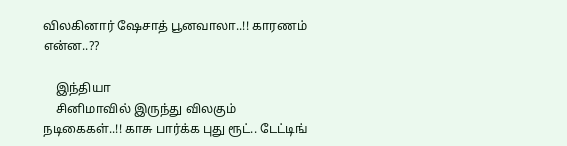விலகினார் ஷேசாத் பூனவாலா..!! காரணம் என்ன..??

    இந்தியா
    சினிமாவில் இருந்து விலகும் நடிகைகள்..!! காசு பார்க்க புது ரூட்.. டேட்டிங்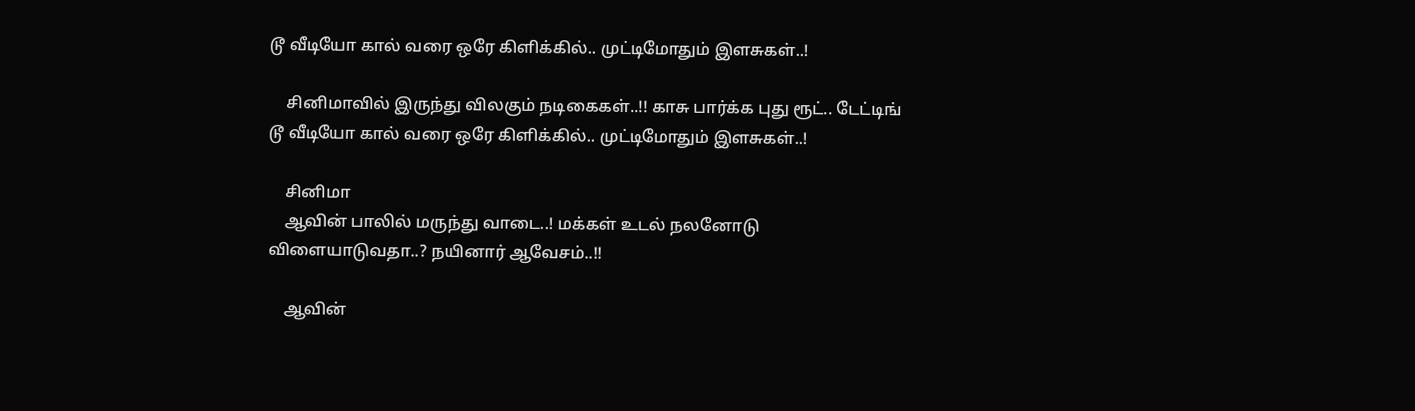டூ வீடியோ கால் வரை ஒரே கிளிக்கில்.. முட்டிமோதும் இளசுகள்..!

    சினிமாவில் இருந்து விலகும் நடிகைகள்..!! காசு பார்க்க புது ரூட்.. டேட்டிங் டூ வீடியோ கால் வரை ஒரே கிளிக்கில்.. முட்டிமோதும் இளசுகள்..!

    சினிமா
    ஆவின் பாலில் மருந்து வாடை..! மக்கள் உடல் நலனோடு விளையாடுவதா..? நயினார் ஆவேசம்..!!

    ஆவின்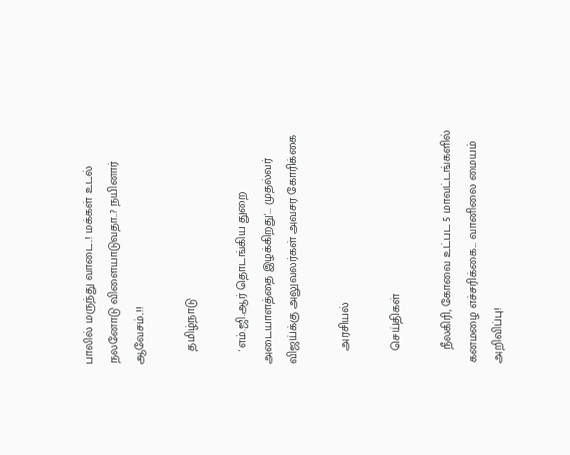பாலில் மருந்து வாடை..! மக்கள் உடல் நலனோடு விளையாடுவதா..? நயினார் ஆவேசம்..!!

    தமிழ்நாடு

    'எம்.ஜி.ஆர் தொடங்கிய துறை அடையாளத்தை இழக்கிறது'... முதல்வர் விஜய்க்கு அலுவலர்கள் அவசர கோரிக்கை

    அரசியல்

    செய்திகள்

    நீலகிரி, கோவை உட்பட 5 மாவட்டங்களில் கனமழை எச்சரிக்கை... வானிலை மையம் அறிவிப்பு!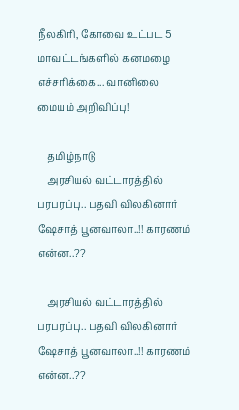நீலகிரி, கோவை உட்பட 5 மாவட்டங்களில் கனமழை எச்சரிக்கை... வானிலை மையம் அறிவிப்பு!

    தமிழ்நாடு
    அரசியல் வட்டாரத்தில் பரபரப்பு.. பதவி விலகினார் ஷேசாத் பூனவாலா..!! காரணம் என்ன..??

    அரசியல் வட்டாரத்தில் பரபரப்பு.. பதவி விலகினார் ஷேசாத் பூனவாலா..!! காரணம் என்ன..??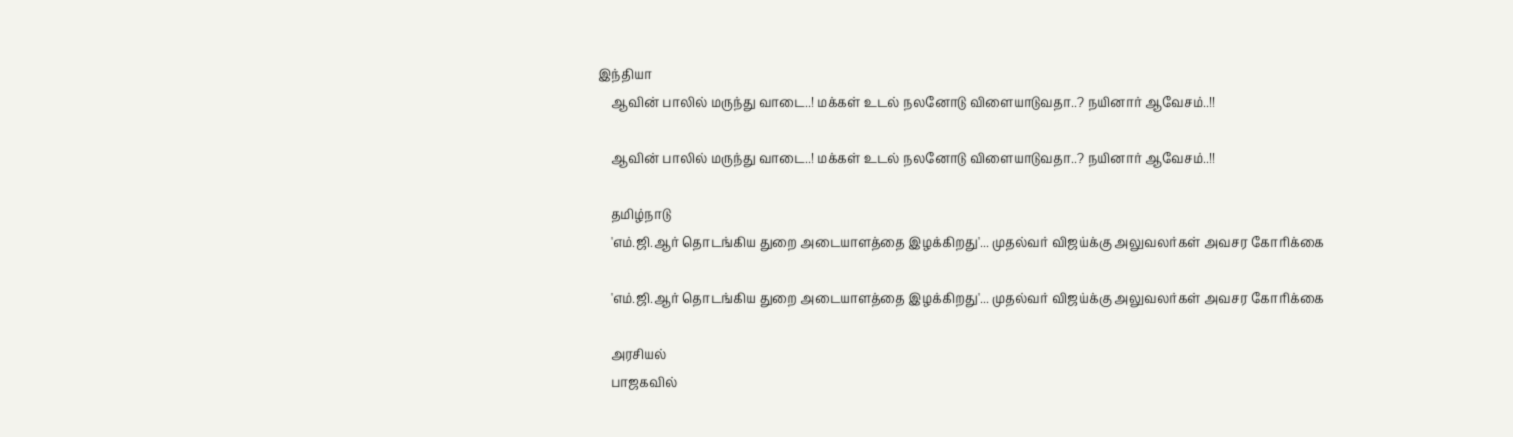இந்தியா
    ஆவின் பாலில் மருந்து வாடை..! மக்கள் உடல் நலனோடு விளையாடுவதா..? நயினார் ஆவேசம்..!!

    ஆவின் பாலில் மருந்து வாடை..! மக்கள் உடல் நலனோடு விளையாடுவதா..? நயினார் ஆவேசம்..!!

    தமிழ்நாடு
    'எம்.ஜி.ஆர் தொடங்கிய துறை அடையாளத்தை இழக்கிறது'... முதல்வர் விஜய்க்கு அலுவலர்கள் அவசர கோரிக்கை

    'எம்.ஜி.ஆர் தொடங்கிய துறை அடையாளத்தை இழக்கிறது'... முதல்வர் விஜய்க்கு அலுவலர்கள் அவசர கோரிக்கை

    அரசியல்
    பாஜகவில்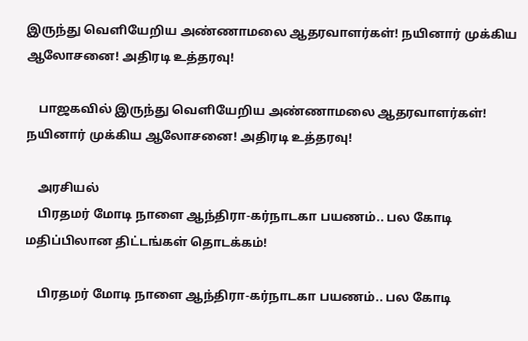இருந்து வெளியேறிய அண்ணாமலை ஆதரவாளர்கள்! நயினார் முக்கிய ஆலோசனை! அதிரடி உத்தரவு!

    பாஜகவில் இருந்து வெளியேறிய அண்ணாமலை ஆதரவாளர்கள்! நயினார் முக்கிய ஆலோசனை! அதிரடி உத்தரவு!

    அரசியல்
    பிரதமர் மோடி நாளை ஆந்திரா-கர்நாடகா பயணம்.. பல கோடி மதிப்பிலான திட்டங்கள் தொடக்கம்!

    பிரதமர் மோடி நாளை ஆந்திரா-கர்நாடகா பயணம்.. பல கோடி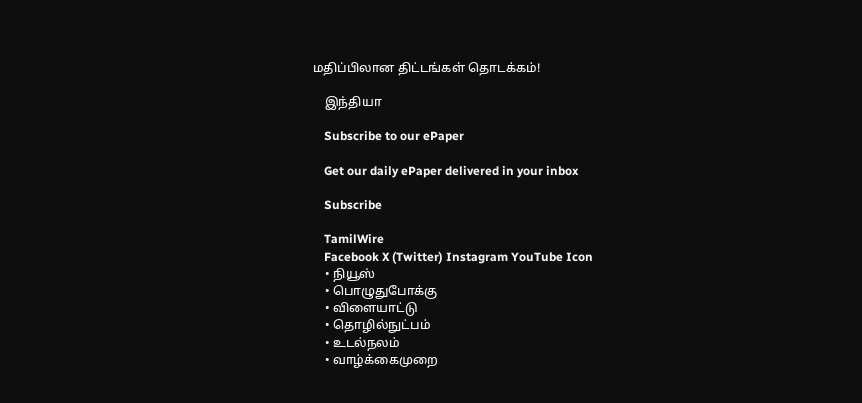மதிப்பிலான திட்டங்கள் தொடக்கம்!

    இந்தியா

    Subscribe to our ePaper

    Get our daily ePaper delivered in your inbox

    Subscribe

    TamilWire
    Facebook X (Twitter) Instagram YouTube Icon
    • நியூஸ்
    • பொழுதுபோக்கு
    • விளையாட்டு
    • தொழில்நுட்பம்
    • உடல்நலம்
    • வாழ்க்கைமுறை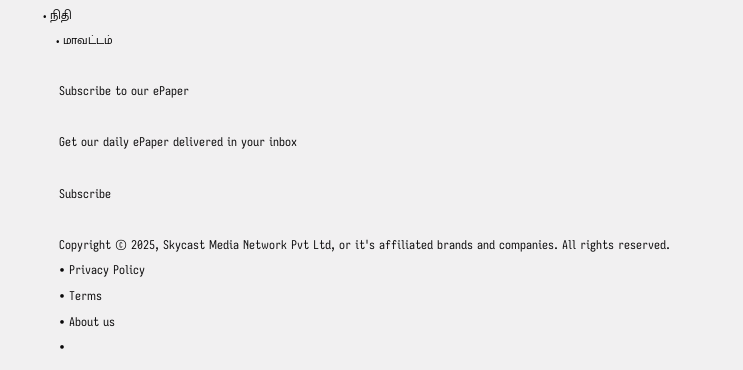• நிதி
    • மாவட்டம்

    Subscribe to our ePaper

    Get our daily ePaper delivered in your inbox

    Subscribe

    Copyright © 2025, Skycast Media Network Pvt Ltd, or it's affiliated brands and companies. All rights reserved.
    • Privacy Policy
    • Terms
    • About us
    •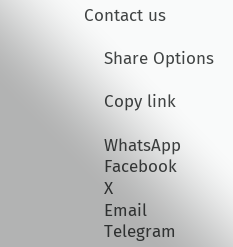Contact us

    Share Options

    Copy link

    WhatsApp
    Facebook
    X
    Email
    Telegram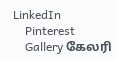LinkedIn
    Pinterest
    Gallery கேலரி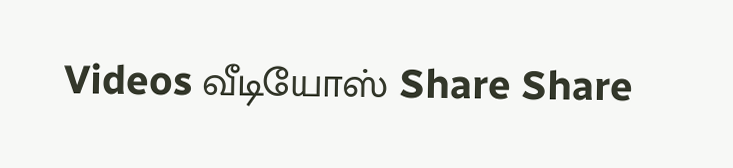Videos வீடியோஸ் Share Share